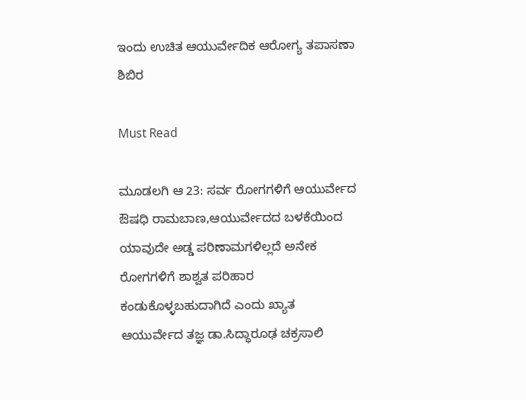ಇಂದು ಉಚಿತ ಆಯುರ್ವೇದಿಕ ಆರೋಗ್ಯ ತಪಾಸಣಾ ಶಿಬಿರ

Must Read

ಮೂಡಲಗಿ ಆ 23: ಸರ್ವ ರೋಗಗಳಿಗೆ ಆಯುರ್ವೇದ ಔಷಧಿ ರಾಮಬಾಣ,ಆಯುರ್ವೇದದ ಬಳಕೆಯಿಂದ ಯಾವುದೇ ಅಡ್ಡ ಪರಿಣಾಮಗಳಿಲ್ಲದೆ ಅನೇಕ ರೋಗಗಳಿಗೆ ಶಾಶ್ವತ ಪರಿಹಾರ ಕಂಡುಕೊಳ್ಳಬಹುದಾಗಿದೆ ಎಂದು ಖ್ಯಾತ ಆಯುರ್ವೇದ ತಜ್ಞ ಡಾ.ಸಿದ್ಧಾರೂಢ ಚಕ್ರಸಾಲಿ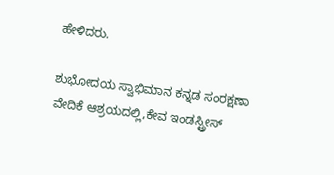ಹೇಳಿದರು.

ಶುಭೋದಯ ಸ್ವಾಭಿಮಾನ ಕನ್ನಡ ಸಂರಕ್ಷಣಾ ವೇದಿಕೆ ಆಶ್ರಯದಲ್ಲಿ,ಕೇವ ಇಂಡಸ್ಟ್ರೀಸ್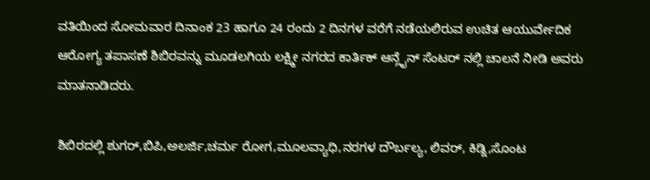ವತಿಯಿಂದ ಸೋಮವಾರ ದಿನಾಂಕ 23 ಹಾಗೂ 24 ರಂದು 2 ದಿನಗಳ ವರೆಗೆ ನಡೆಯಲಿರುವ ಉಚಿತ ಆಯುರ್ವೇದಿಕ ಆರೋಗ್ಯ ತಪಾಸಣೆ ಶಿಬಿರವನ್ನು ಮೂಡಲಗಿಯ ಲಕ್ಷ್ಮೀ ನಗರದ ಕಾರ್ತಿಕ್ ಆನ್ಲೈನ್ ಸೆಂಟರ್ ನಲ್ಲಿ ಚಾಲನೆ ನೀಡಿ ಅವರು ಮಾತನಾಡಿದರು.

ಶಿಬಿರದಲ್ಲಿ ಶುಗರ್,ಬಿಪಿ,ಅಲರ್ಜಿ,ಚರ್ಮ ರೋಗ,ಮೂಲವ್ಯಾಧಿ,ನರಗಳ ದೌರ್ಬಲ್ಯ, ಲಿವರ್, ಕಿಡ್ನಿ,ಸೊಂಟ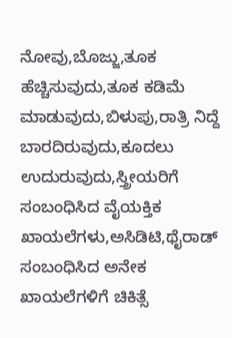ನೋವು,ಬೊಜ್ಜು,ತೂಕ ಹೆಚ್ಚಿಸುವುದು,ತೂಕ ಕಡಿಮೆ ಮಾಡುವುದು,ಬಿಳುಪು,ರಾತ್ರಿ ನಿದ್ದೆ ಬಾರದಿರುವುದು,ಕೂದಲು ಉದುರುವುದು,ಸ್ತ್ರೀಯರಿಗೆ ಸಂಬಂಧಿಸಿದ ವೈಯಕ್ತಿಕ ಖಾಯಲೆಗಳು,ಅಸಿಡಿಟಿ,ಥೈರಾಡ್ ಸಂಬಂಧಿಸಿದ ಅನೇಕ ಖಾಯಲೆಗಳಿಗೆ ಚಿಕಿತ್ಸೆ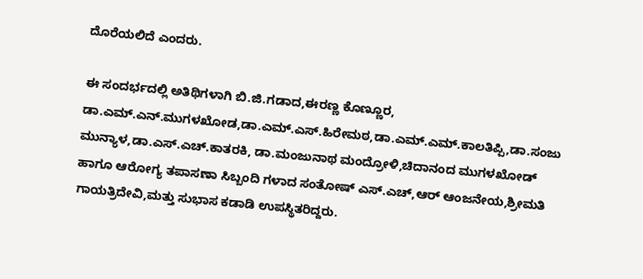ದೊರೆಯಲಿದೆ ಎಂದರು.

ಈ ಸಂದರ್ಭದಲ್ಲಿ ಅತಿಥಿಗಳಾಗಿ ಬಿ.ಜಿ.ಗಡಾದ,ಈರಣ್ಣ ಕೊಣ್ಣೂರ, ಡಾ.ಎಮ್.ಎನ್.ಮುಗಳಖೋಡ,ಡಾ.ಎಮ್.ಎಸ್.ಹಿರೇಮಠ,ಡಾ.ಎಮ್.ಎಮ್.ಕಾಲತಿಪ್ಪಿ,ಡಾ.ಸಂಜು ಮುನ್ಯಾಳ,ಡಾ.ಎಸ್.ಎಚ್.ಕಾತರಕಿ, ಡಾ.ಮಂಜುನಾಥ ಮಂದ್ರೋಳಿ,ಚಿದಾನಂದ ಮುಗಳಖೋಡ್ ಹಾಗೂ ಆರೋಗ್ಯ ತಪಾಸಣಾ ಸಿಬ್ಬಂದಿ ಗಳಾದ ಸಂತೋಷ್ ಎಸ್.ಎಚ್,ಆರ್ ಆಂಜನೇಯ,ಶ್ರೀಮತಿ ಗಾಯತ್ರಿದೇವಿ,ಮತ್ತು ಸುಭಾಸ ಕಡಾಡಿ ಉಪಸ್ಥಿತರಿದ್ದರು.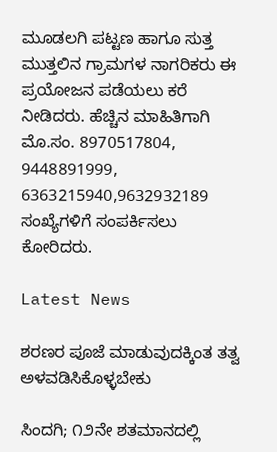ಮೂಡಲಗಿ ಪಟ್ಟಣ ಹಾಗೂ ಸುತ್ತ ಮುತ್ತಲಿನ ಗ್ರಾಮಗಳ ನಾಗರಿಕರು ಈ ಪ್ರಯೋಜನ ಪಡೆಯಲು ಕರೆ ನೀಡಿದರು. ಹೆಚ್ಚಿನ ಮಾಹಿತಿಗಾಗಿ ಮೊ.ಸಂ. 8970517804, 9448891999, 6363215940,9632932189 ಸಂಖ್ಯೆಗಳಿಗೆ ಸಂಪರ್ಕಿಸಲು ಕೋರಿದರು.

Latest News

ಶರಣರ ಪೂಜೆ ಮಾಡುವುದಕ್ಕಿಂತ ತತ್ವ ಅಳವಡಿಸಿಕೊಳ್ಳಬೇಕು

ಸಿಂದಗಿ; ೧೨ನೇ ಶತಮಾನದಲ್ಲಿ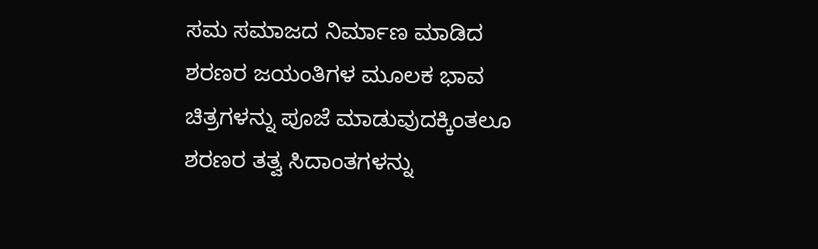ಸಮ ಸಮಾಜದ ನಿರ್ಮಾಣ ಮಾಡಿದ ಶರಣರ ಜಯಂತಿಗಳ ಮೂಲಕ ಭಾವ ಚಿತ್ರಗಳನ್ನು ಪೂಜೆ ಮಾಡುವುದಕ್ಕಿಂತಲೂ ಶರಣರ ತತ್ವ ಸಿದಾಂತಗಳನ್ನು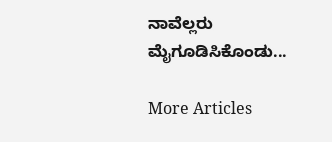ನಾವೆಲ್ಲರು ಮೈಗೂಡಿಸಿಕೊಂಡು...

More Articles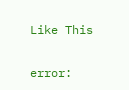Like This

error: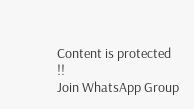Content is protected !!
Join WhatsApp Group